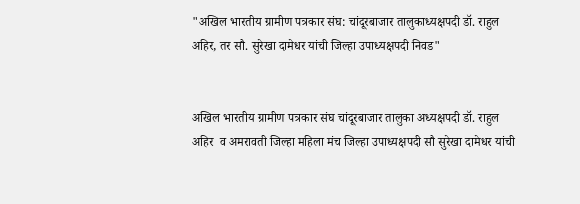"अखिल भारतीय ग्रामीण पत्रकार संघ: चांदूरबाजार तालुकाध्यक्षपदी डॉ. राहुल अहिर, तर सौ. सुरेखा दामेधर यांची जिल्हा उपाध्यक्षपदी निवड"


अखिल भारतीय ग्रामीण पत्रकार संघ चांदूरबाजार तालुका अध्यक्षपदी डॉ. राहुल अहिर  व अमरावती जिल्हा महिला मंच जिल्हा उपाध्यक्षपदी सौ सुरेखा दामेधर यांची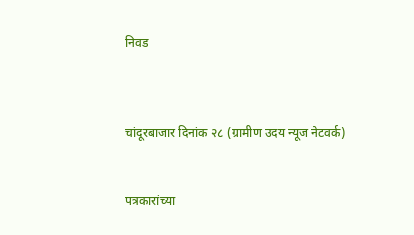निवड



चांदूरबाजार दिनांक २८ (ग्रामीण उदय न्यूज नेटवर्क)


पत्रकारांच्या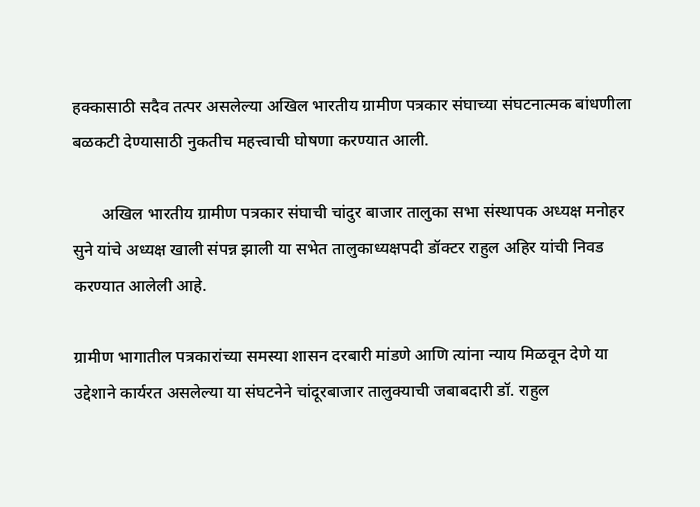हक्कासाठी सदैव तत्पर असलेल्या अखिल भारतीय ग्रामीण पत्रकार संघाच्या संघटनात्मक बांधणीला बळकटी देण्यासाठी नुकतीच महत्त्वाची घोषणा करण्यात आली.

       अखिल भारतीय ग्रामीण पत्रकार संघाची चांदुर बाजार तालुका सभा संस्थापक अध्यक्ष मनोहर सुने यांचे अध्यक्ष खाली संपन्न झाली या सभेत तालुकाध्यक्षपदी डॉक्टर राहुल अहिर यांची निवड करण्यात आलेली आहे.

ग्रामीण भागातील पत्रकारांच्या समस्या शासन दरबारी मांडणे आणि त्यांना न्याय मिळवून देणे या उद्देशाने कार्यरत असलेल्या या संघटनेने चांदूरबाजार तालुक्याची जबाबदारी डॉ. राहुल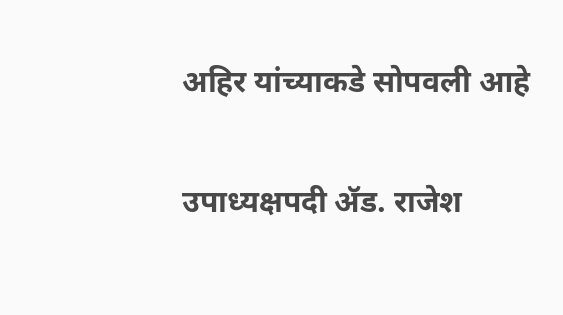अहिर यांच्याकडे सोपवली आहे

उपाध्यक्षपदी ॲड. राजेश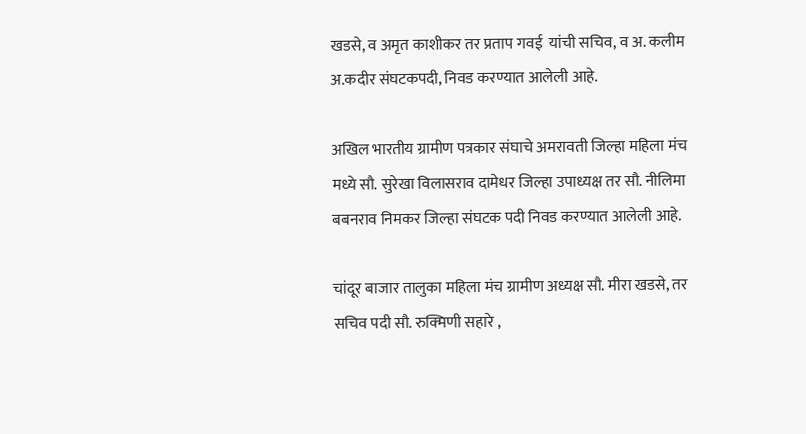खडसे, व अमृत काशीकर तर प्रताप गवई  यांची सचिव, व अ. कलीम अ.कदीर संघटकपदी, निवड करण्यात आलेली आहे.

अखिल भारतीय ग्रामीण पत्रकार संघाचे अमरावती जिल्हा महिला मंच मध्ये सौ. सुरेखा विलासराव दामेधर जिल्हा उपाध्यक्ष तर सौ. नीलिमा  बबनराव निमकर जिल्हा संघटक पदी निवड करण्यात आलेली आहे.

चांदूर बाजार तालुका महिला मंच ग्रामीण अध्यक्ष सौ. मीरा खडसे, तर सचिव पदी सौ. रुक्मिणी सहारे ,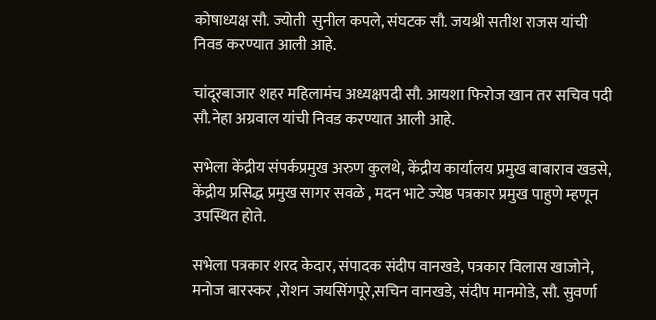कोषाध्यक्ष सौ. ज्योती  सुनील कपले, संघटक सौ. जयश्री सतीश राजस यांची निवड करण्यात आली आहे.

चांदूरबाजार शहर महिलामंच अध्यक्षपदी सौ. आयशा फिरोज खान तर सचिव पदी सौ.नेहा अग्रवाल यांची निवड करण्यात आली आहे.

सभेला केंद्रीय संपर्कप्रमुख अरुण कुलथे, केंद्रीय कार्यालय प्रमुख बाबाराव खडसे, केंद्रीय प्रसिद्ध प्रमुख सागर सवळे , मदन भाटे ज्येष्ठ पत्रकार प्रमुख पाहुणे म्हणून उपस्थित होते.

सभेला पत्रकार शरद केदार, संपादक संदीप वानखडे, पत्रकार विलास खाजोने, मनोज बारस्कर ,रोशन जयसिंगपूरे,सचिन वानखडे, संदीप मानमोडे, सौ. सुवर्णा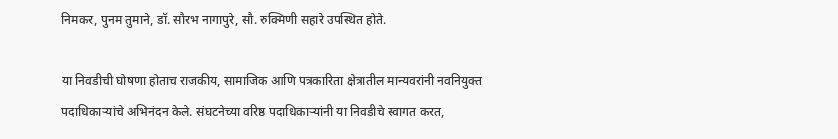निमकर, पुनम तुमाने, डॉ. सौरभ नागापुरे, सौ. रुक्मिणी सहारे उपस्थित होते.

या निवडीची घोषणा होताच राजकीय, सामाजिक आणि पत्रकारिता क्षेत्रातील मान्यवरांनी नवनियुक्त पदाधिकाऱ्यांचे अभिनंदन केले. संघटनेच्या वरिष्ठ पदाधिकाऱ्यांनी या निवडीचे स्वागत करत,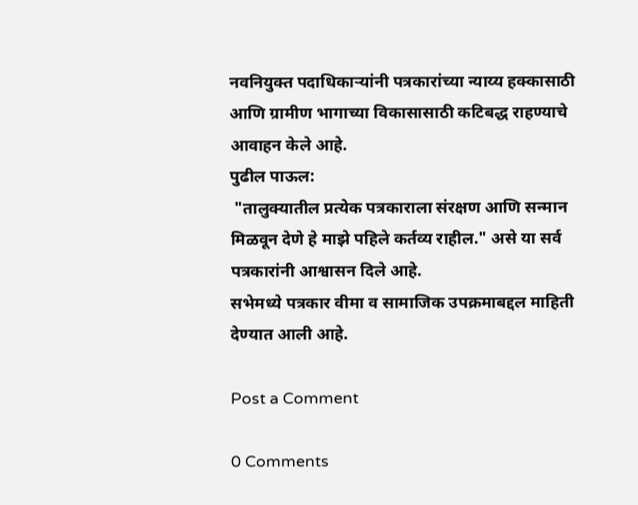नवनियुक्त पदाधिकाऱ्यांनी पत्रकारांच्या न्याय्य हक्कासाठी आणि ग्रामीण भागाच्या विकासासाठी कटिबद्ध राहण्याचे आवाहन केले आहे.
पुढील पाऊल:
 "तालुक्यातील प्रत्येक पत्रकाराला संरक्षण आणि सन्मान मिळवून देणे हे माझे पहिले कर्तव्य राहील." असे या सर्व पत्रकारांनी आश्वासन दिले आहे.
सभेमध्ये पत्रकार वीमा व सामाजिक उपक्रमाबद्दल माहिती देण्यात आली आहे.

Post a Comment

0 Comments